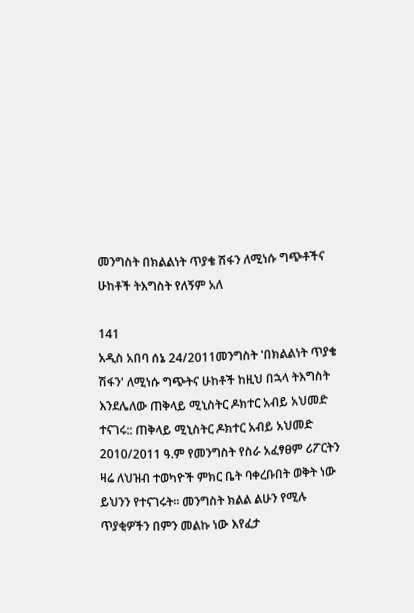መንግስት በክልልነት ጥያቄ ሽፋን ለሚነሱ ግጭቶችና ሁከቶች ትእግስት የለኝም አለ

141
አዲስ አበባ ሰኔ 24/2011መንግስት 'በክልልነት ጥያቄ ሽፋን' ለሚነሱ ግጭትና ሁከቶች ከዚህ በኋላ ትእግስት እንደሌለው ጠቅላይ ሚኒስትር ዶክተር አብይ አህመድ ተናገሩ:: ጠቅላይ ሚኒስትር ዶክተር አብይ አህመድ 2010/2011 ዓ.ም የመንግስት የስራ አፈፃፀም ሪፖርትን ዛሬ ለህዝብ ተወካዮች ምክር ቤት ባቀረቡበት ወቅት ነው ይህንን የተናገሩት። መንግስት ክልል ልሁን የሚሉ ጥያቂዎችን በምን መልኩ ነው እየፈታ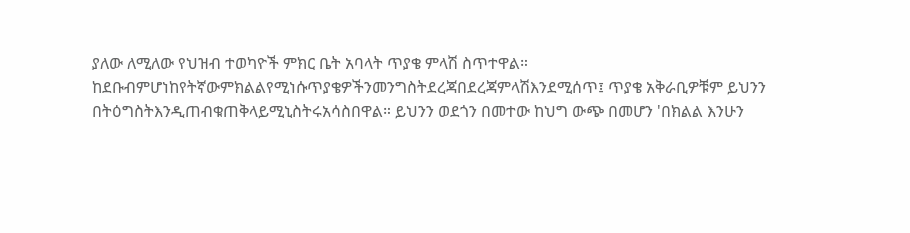ያለው ለሚለው የህዝብ ተወካዮች ምክር ቤት አባላት ጥያቄ ምላሽ ስጥተዋል። ከደቡብምሆነከየትኛውምክልልየሚነሱጥያቄዎችንመንግስትደረጃበደረጃምላሽእንደሚሰጥ፤ ጥያቄ አቅራቢዎቹም ይህንን በትዕግስትእንዲጠብቁጠቅላይሚኒስትሩአሳስበዋል። ይህንን ወደጎን በመተው ከህግ ውጭ በመሆን 'በክልል እንሁን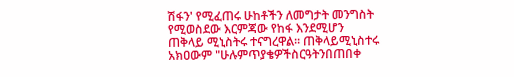ሽፋን' የሚፈጠሩ ሁከቶችን ለመግታት መንግስት የሚወስደው እርምጃው የከፋ እንደሚሆን ጠቅላይ ሚኒስትሩ ተናግረዋል። ጠቅላይሚኒስተሩ አክዐውም "ሁሉምጥያቄዎችስርዓትንበጠበቀ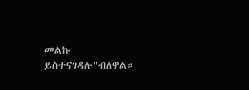መልኩ ይስተናገዳሉ"ብለዋል።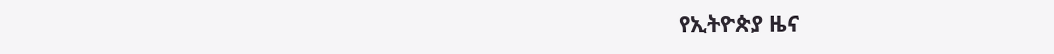የኢትዮጵያ ዜና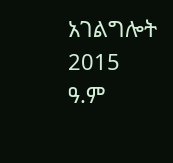አገልግሎት
2015
ዓ.ም